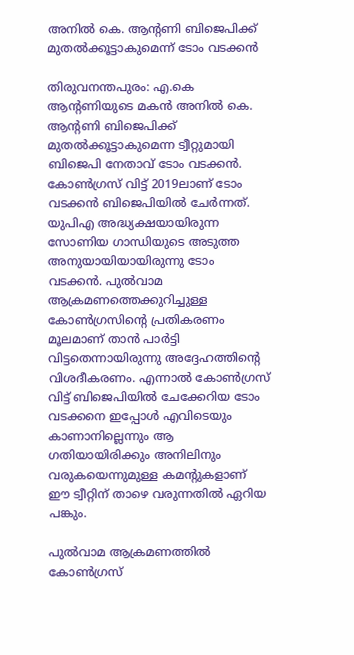അനിൽ കെ. ആന്റണി ബിജെപിക്ക് മുതൽക്കൂട്ടാകുമെന്ന് ടോം വടക്കൻ

തിരുവനന്തപുരം: എ.കെ ആന്റണിയുടെ മകൻ അനിൽ കെ. ആന്റണി ബിജെപിക്ക് മുതൽക്കൂട്ടാകുമെന്ന ട്വീറ്റുമായി ബിജെപി നേതാവ് ടോം വടക്കൻ. കോൺഗ്രസ് വിട്ട് 2019ലാണ് ടോം വടക്കൻ ബിജെപിയിൽ ചേർന്നത്. യുപിഎ അദ്ധ്യക്ഷയായിരുന്ന സോണിയ ഗാന്ധിയുടെ അടുത്ത അനുയായിയായിരുന്നു ടോം വടക്കൻ. പുൽവാമ ആക്രമണത്തെക്കുറിച്ചുള്ള കോൺഗ്രസിന്റെ പ്രതികരണം മൂലമാണ് താൻ പാർട്ടി വിട്ടതെന്നായിരുന്നു അദ്ദേഹത്തിന്റെ വിശദീകരണം. എന്നാൽ കോൺഗ്രസ് വിട്ട് ബിജെപിയിൽ ചേക്കേറിയ ടോം വടക്കനെ ഇപ്പോൾ എവിടെയും കാണാനില്ലെന്നും ആ ഗതിയായിരിക്കും അനിലിനും വരുകയെന്നുമുള്ള കമന്റുകളാണ് ഈ ട്വീറ്റിന് താഴെ വരുന്നതിൽ ഏറിയ പങ്കും.

പുൽവാമ ആക്രമണത്തിൽ കോൺഗ്രസ്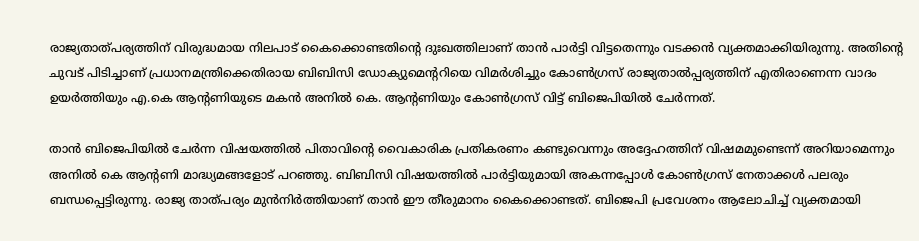രാജ്യതാത്പര്യത്തിന് വിരുദ്ധമായ നിലപാട് കൈക്കൊണ്ടതിന്റെ ദുഃഖത്തിലാണ് താൻ പാർട്ടി വിട്ടതെന്നും വടക്കൻ വ്യക്തമാക്കിയിരുന്നു. അതിന്റെ ചുവട് പിടിച്ചാണ് പ്രധാനമന്ത്രിക്കെതിരായ ബിബിസി ഡോക്യുമെന്ററിയെ വിമർശിച്ചും കോൺഗ്രസ് രാജ്യതാൽപ്പര്യത്തിന് എതിരാണെന്ന വാദം ഉയർത്തിയും എ.കെ ആന്റണിയുടെ മകൻ അനിൽ കെ. ആന്റണിയും കോൺഗ്രസ് വിട്ട് ബിജെപിയിൽ ചേർന്നത്.

താൻ ബിജെപിയിൽ ചേർന്ന വിഷയത്തിൽ പിതാവിന്റെ വൈകാരിക പ്രതികരണം കണ്ടുവെന്നും അദ്ദേഹത്തിന് വിഷമമുണ്ടെന്ന് അറിയാമെന്നും അനിൽ കെ ആന്റണി മാദ്ധ്യമങ്ങളോട് പറഞ്ഞു. ബിബിസി വിഷയത്തിൽ പാർട്ടിയുമായി അകന്നപ്പോൾ കോൺഗ്രസ് നേതാക്കൾ പലരും ബന്ധപ്പെട്ടിരുന്നു. രാജ്യ താത്പര്യം മുൻനിർത്തിയാണ് താൻ ഈ തീരുമാനം കൈക്കൊണ്ടത്. ബിജെപി പ്രവേശനം ആലോചിച്ച് വ്യക്തമായി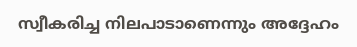സ്വീകരിച്ച നിലപാടാണെന്നും അദ്ദേഹം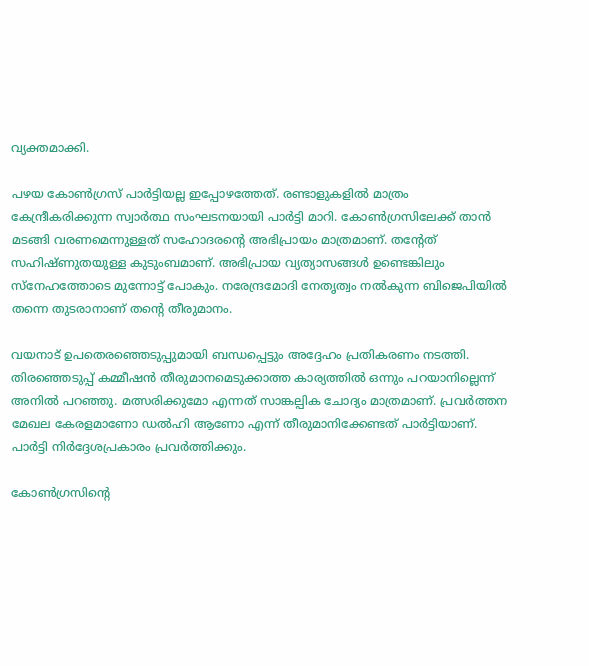വ്യക്തമാക്കി.

പഴയ കോൺഗ്രസ് പാർട്ടിയല്ല ഇപ്പോഴത്തേത്. രണ്ടാളുകളിൽ മാത്രം കേന്ദ്രീകരിക്കുന്ന സ്വാർത്ഥ സംഘടനയായി പാർട്ടി മാറി. കോൺഗ്രസിലേക്ക് താൻ മടങ്ങി വരണമെന്നുള്ളത് സഹോദരന്റെ അഭിപ്രായം മാത്രമാണ്. തന്റേത് സഹിഷ്ണുതയുള്ള കുടുംബമാണ്. അഭിപ്രായ വ്യത്യാസങ്ങൾ ഉണ്ടെങ്കിലും സ്നേഹത്തോടെ മുന്നോട്ട് പോകും. നരേന്ദ്രമോദി നേതൃത്വം നൽകുന്ന ബിജെപിയിൽ തന്നെ തുടരാനാണ് തന്റെ തീരുമാനം.

വയനാട് ഉപതെരഞ്ഞെടുപ്പുമായി ബന്ധപ്പെട്ടും അദ്ദേഹം പ്രതികരണം നടത്തി. തിരഞ്ഞെടുപ്പ് കമ്മീഷൻ തീരുമാനമെടുക്കാത്ത കാര്യത്തിൽ ഒന്നും പറയാനില്ലെന്ന് അനിൽ പറഞ്ഞു. മത്സരിക്കുമോ എന്നത് സാങ്കല്പിക ചോദ്യം മാത്രമാണ്. പ്രവർത്തന മേഖല കേരളമാണോ ഡൽഹി ആണോ എന്ന് തീരുമാനിക്കേണ്ടത് പാർട്ടിയാണ്. പാർട്ടി നിർദ്ദേശപ്രകാരം പ്രവർത്തിക്കും.

കോൺഗ്രസിന്റെ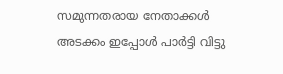സമുന്നതരായ നേതാക്കൾ അടക്കം ഇപ്പോൾ പാർട്ടി വിട്ടു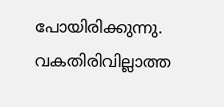പോയിരിക്കുന്നു. വകതിരിവില്ലാത്ത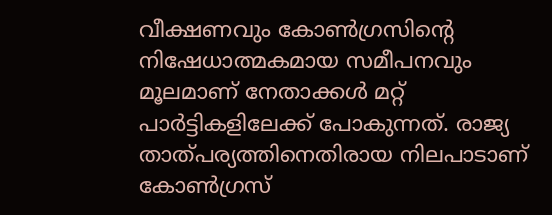വീക്ഷണവും കോൺഗ്രസിന്റെ നിഷേധാത്മകമായ സമീപനവും മൂലമാണ് നേതാക്കൾ മറ്റ് പാർട്ടികളിലേക്ക് പോകുന്നത്. രാജ്യ താത്പര്യത്തിനെതിരായ നിലപാടാണ് കോൺഗ്രസ്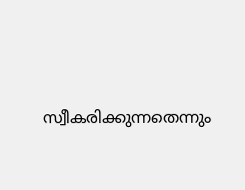സ്വീകരിക്കുന്നതെന്നും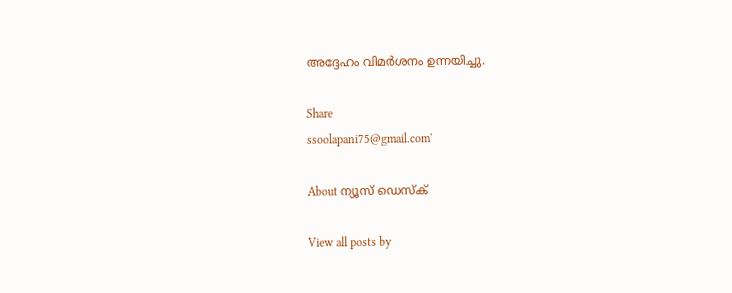അദ്ദേഹം വിമർശനം ഉന്നയിച്ചു.

Share
ssoolapani75@gmail.com'

About ന്യൂസ് ഡെസ്ക്

View all posts by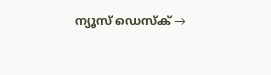ന്യൂസ് ഡെസ്ക് →